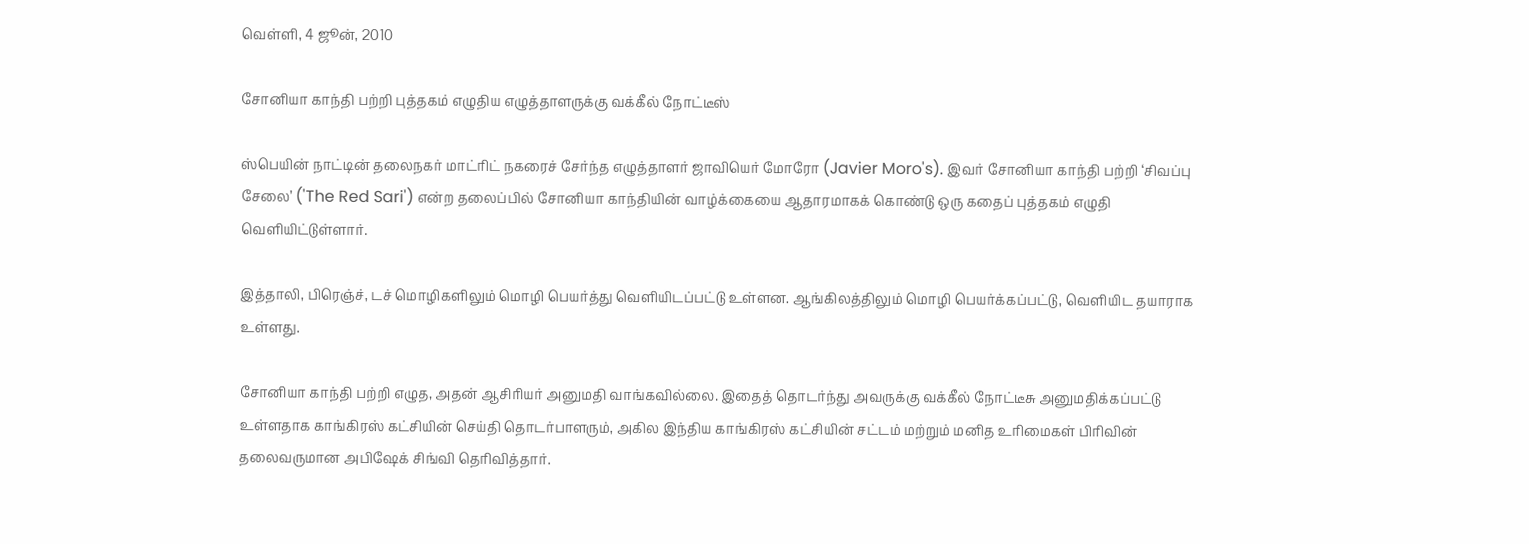வெள்ளி, 4 ஜூன், 2010

சோனியா காந்தி பற்றி புத்தகம் எழுதிய எழுத்தாளருக்கு வக்கீல் நோட்டீஸ்

ஸ்பெயின் நாட்டின் தலைநகர் மாட்ரிட் நகரைச் சேர்ந்த எழுத்தாளர் ஜாவியெர் மோரோ (Javier Moro's). இவர் சோனியா காந்தி பற்றி ‘சிவப்பு சேலை’ ('The Red Sari') என்ற தலைப்பில் சோனியா காந்தியின் வாழ்க்கையை ஆதாரமாகக் கொண்டு ஒரு கதைப் புத்தகம் எழுதி வெளியிட்டுள்ளார்.

இத்தாலி, பிரெஞ்ச், டச் மொழிகளிலும் மொழி பெயர்த்து வெளியிடப்பட்டு உள்ளன. ஆங்கிலத்திலும் மொழி பெயர்க்கப்பட்டு, வெளியிட தயாராக உள்ளது.

சோனியா காந்தி பற்றி எழுத, அதன் ஆசிரியர் அனுமதி வாங்கவில்லை. இதைத் தொடர்ந்து அவருக்கு வக்கீல் நோட்டீசு அனுமதிக்கப்பட்டு உள்ளதாக காங்கிரஸ் கட்சியின் செய்தி தொடர்பாளரும், அகில இந்திய காங்கிரஸ் கட்சியின் சட்டம் மற்றும் மனித உரிமைகள் பிரிவின் தலைவருமான அபிஷேக் சிங்வி தெரிவித்தார்.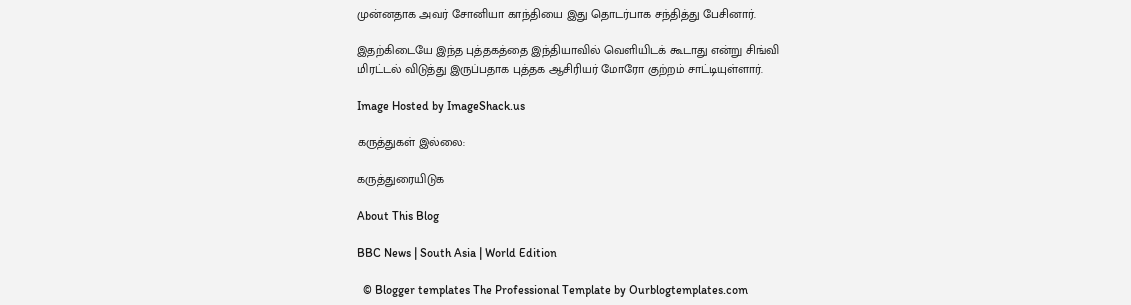முன்னதாக அவர் சோனியா காந்தியை இது தொடர்பாக சந்தித்து பேசினார்.

இதற்கிடையே இந்த புத்தகத்தை இந்தியாவில் வெளியிடக் கூடாது என்று சிங்வி மிரட்டல் விடுத்து இருப்பதாக புத்தக ஆசிரியர் மோரோ குற்றம் சாட்டியுள்ளார்.

Image Hosted by ImageShack.us

கருத்துகள் இல்லை:

கருத்துரையிடுக

About This Blog

BBC News | South Asia | World Edition

  © Blogger templates The Professional Template by Ourblogtemplates.com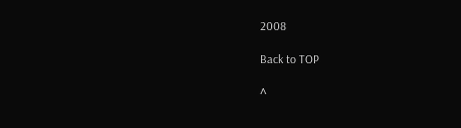2008

Back to TOP

^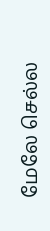மேலே செல்ல